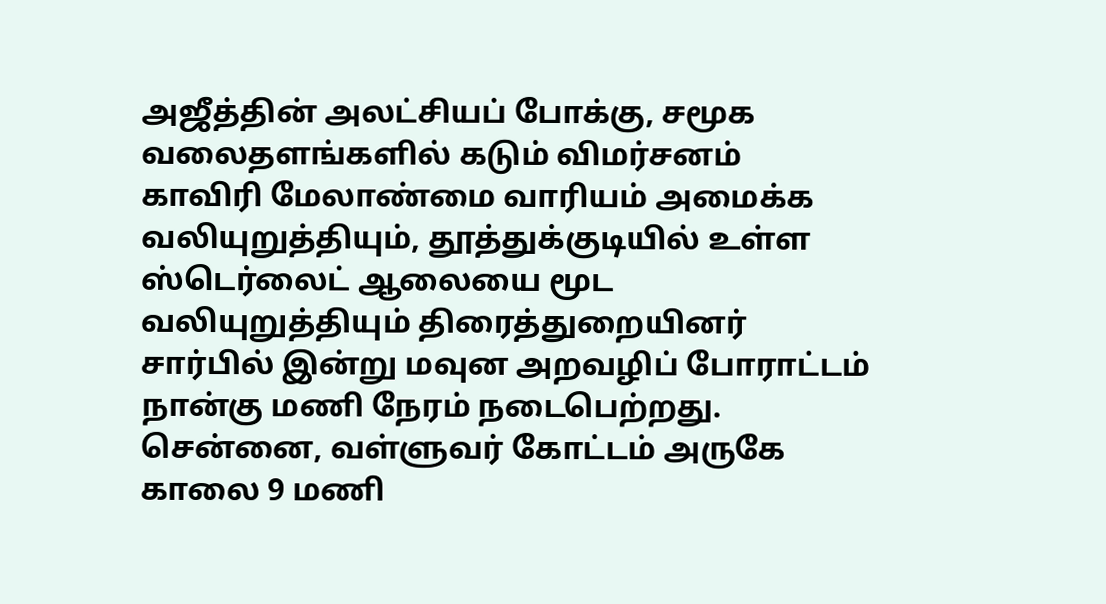அஜீத்தின் அலட்சியப் போக்கு, சமூக வலைதளங்களில் கடும் விமர்சனம்
காவிரி மேலாண்மை வாரியம் அமைக்க வலியுறுத்தியும், தூத்துக்குடியில் உள்ள ஸ்டெர்லைட் ஆலையை மூட வலியுறுத்தியும் திரைத்துறையினர் சார்பில் இன்று மவுன அறவழிப் போராட்டம் நான்கு மணி நேரம் நடைபெற்றது.
சென்னை, வள்ளுவர் கோட்டம் அருகே காலை 9 மணி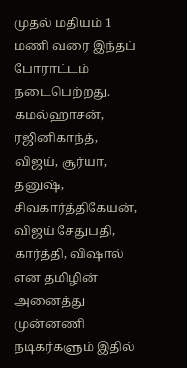முதல் மதியம் 1 மணி வரை இந்தப் போராட்டம் நடைபெற்றது. கமல்ஹாசன், ரஜினிகாந்த், விஜய், சூர்யா, தனுஷ், சிவகார்த்திகேயன், விஜய் சேதுபதி, கார்த்தி, விஷால் என தமிழின் அனைத்து முன்னணி நடிகர்களும் இதில்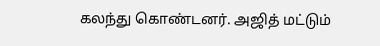கலந்து கொண்டனர். அஜித் மட்டும்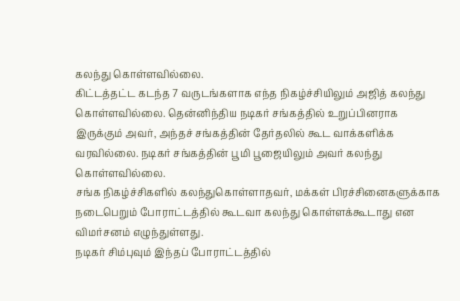கலந்து கொள்ளவில்லை.
கிட்டத்தட்ட கடந்த 7 வருடங்களாக எந்த நிகழ்ச்சியிலும் அஜித் கலந்து கொள்ளவில்லை. தென்னிந்திய நடிகர் சங்கத்தில் உறுப்பினராக இருக்கும் அவர், அந்தச் சங்கத்தின் தேர்தலில் கூட வாக்களிக்க வரவில்லை. நடிகர் சங்கத்தின் பூமி பூஜையிலும் அவர் கலந்து கொள்ளவில்லை.
சங்க நிகழ்ச்சிகளில் கலந்துகொள்ளாதவர், மக்கள் பிரச்சினைகளுக்காக நடைபெறும் போராட்டத்தில் கூடவா கலந்து கொள்ளக்கூடாது என விமர்சனம் எழுந்துள்ளது.
நடிகர் சிம்புவும் இந்தப் போராட்டத்தில்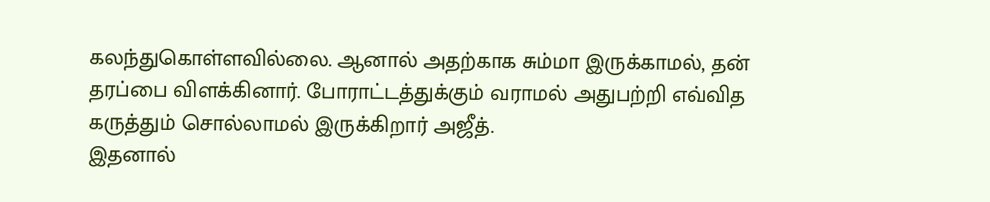கலந்துகொள்ளவில்லை. ஆனால் அதற்காக சும்மா இருக்காமல், தன் தரப்பை விளக்கினார். போராட்டத்துக்கும் வராமல் அதுபற்றி எவ்வித கருத்தும் சொல்லாமல் இருக்கிறார் அஜீத்.
இதனால்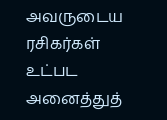அவருடைய ரசிகர்கள் உட்பட அனைத்துத்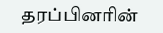தரப்பினரின்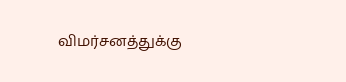விமர்சனத்துக்கு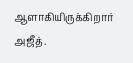ஆளாகியிருக்கிறார் அஜீத்.